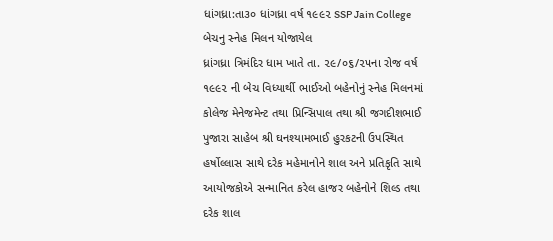ધાંગધ્રા:તા૩૦ ધાંગધ્રા વર્ષ ૧૯૯૨ SSP Jain College
બેચનુ સ્નેહ મિલન યોજાયેલ
ધ્રાંગધ્રા ત્રિમંદિર ધામ ખાતે તા. ૨૯/૦૬/૨૫ના રોજ વર્ષ ૧૯૯૨ ની બેચ વિધ્યાર્થી ભાઈઓ બહેનોનું સ્નેહ મિલનમાં કોલેજ મેનેજમેન્ટ તથા પ્રિન્સિપાલ તથા શ્રી જગદીશભાઈ પુજારા સાહેબ શ્રી ઘનશ્યામભાઈ હુરકટની ઉપસ્થિત હર્ષોલ્લાસ સાથે દરેક મહેમાનોને શાલ અને પ્રતિકૃતિ સાથે આયોજકોએ સન્માનિત કરેલ હાજર બહેનોને શિલ્ડ તથા દરેક શાલ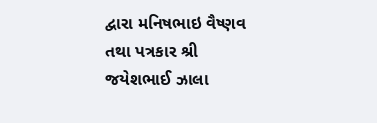દ્વારા મનિષભાઇ વૈષ્ણવ તથા પત્રકાર શ્રી જયેશભાઈ ઝાલા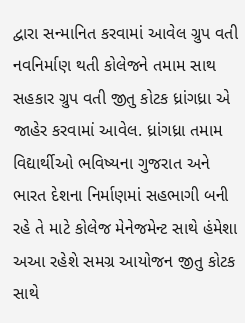દ્વારા સન્માનિત કરવામાં આવેલ ગ્રુપ વતી નવનિર્માણ થતી કોલેજને તમામ સાથ સહકાર ગ્રુપ વતી જીતુ કોટક ધ્રાંગધ્રા એ જાહેર કરવામાં આવેલ. ધ્રાંગધ્રા તમામ વિદ્યાર્થીઓ ભવિષ્યના ગુજરાત અને ભારત દેશના નિર્માણમાં સહભાગી બની રહે તે માટે કોલેજ મેનેજમેન્ટ સાથે હંમેશા અઆ રહેશે સમગ્ર આયોજન જીતુ કોટક સાથે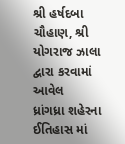શ્રી હર્ષદબા ચૌહાણ, શ્રી યોગરાજ ઝાલા દ્વારા કરવામાં આવેલ
ધ્રાંગધ્રા શહેરના ઈતિહાસ માં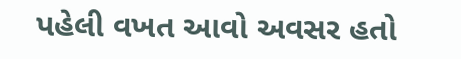પહેલી વખત આવો અવસર હતો